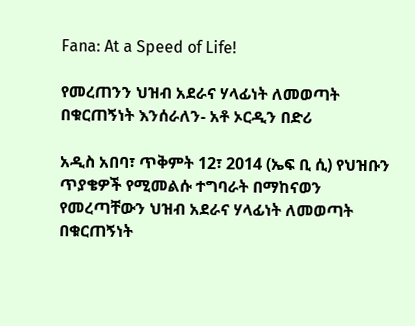Fana: At a Speed of Life!

የመረጠንን ህዝብ አደራና ሃላፊነት ለመወጣት በቁርጠኝነት እንሰራለን- አቶ ኦርዲን በድሪ

አዲስ አበባ፣ ጥቅምት 12፣ 2014 (ኤፍ ቢ ሲ) የህዝቡን ጥያቄዎች የሚመልሱ ተግባራት በማከናወን የመረጣቸውን ህዝብ አደራና ሃላፊነት ለመወጣት በቁርጠኝነት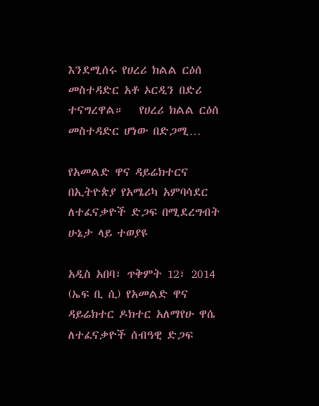እንደሚሰሩ የሀረሪ ክልል ርዕሰ መስተዳድር አቶ ኦርዲን በድሪ ተናግረዋል።   የሀረሪ ክልል ርዕሰ መስተዳድር ሆነው በድጋሚ…

የአመልድ ዋና ዳይሬክተርና በኢትዮጵያ የአሜሪካ አምባሳደር ለተፈናቃዮች ድጋፍ በሚደረግብት ሁኔታ ላይ ተወያዩ

አዲስ አበባ፣ ጥቅምት 12፣ 2014 (ኤፍ ቢ ሲ) የአመልድ ዋና ዳይሬክተር ዶክተር አለማየሁ ዋሴ ለተፈናቃዮች ሰብዓዊ ድጋፍ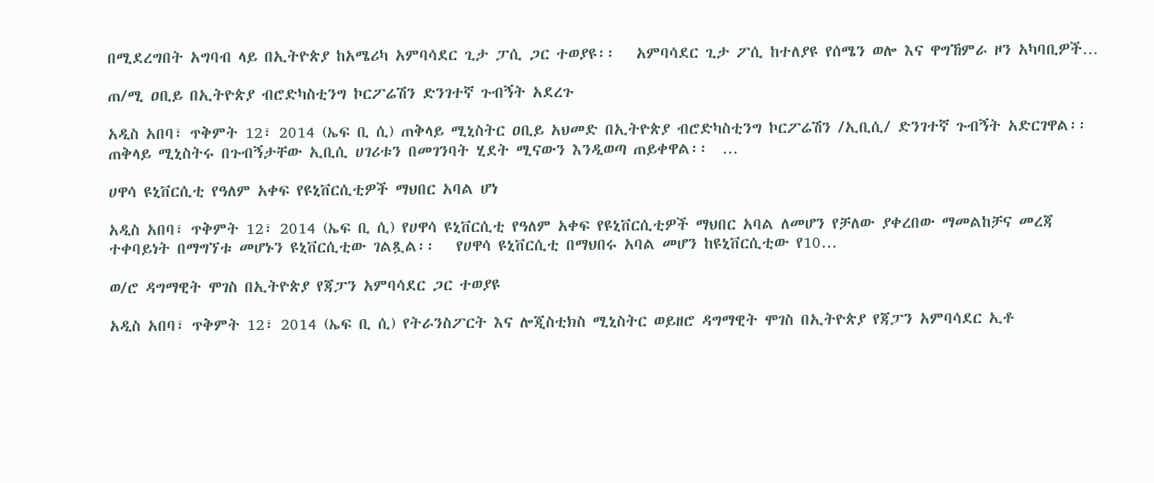በሚደረግበት አግባብ ላይ በኢትዮጵያ ከአሜሪካ አምባሳደር ጊታ ፓሲ ጋር ተወያዩ፡፡   አምባሳደር ጊታ ፖሲ ከተለያዩ የሰሜን ወሎ እና ዋግኸምራ ዞን አካባቢዎች…

ጠ/ሚ ዐቢይ በኢትዮጵያ ብሮድካስቲንግ ኮርፖሬሽን ድንገተኛ ጉብኝት አደረጉ

አዲስ አበባ፣ ጥቅምት 12፣ 2014 (ኤፍ ቢ ሲ) ጠቅላይ ሚኒስትር ዐቢይ አህመድ በኢትዮጵያ ብሮድካስቲንግ ኮርፖሬሽን /ኢቢሲ/ ድንገተኛ ጉብኝት አድርገዋል፡፡   ጠቅላይ ሚኒስትሩ በጉብኝታቸው ኢቢሲ ሀገሪቱን በመገንባት ሂደት ሚናውን እንዲወጣ ጠይቀዋል፡፡  …

ሀዋሳ ዩኒቨርሲቲ የዓለም አቀፍ የዩኒቨርሲቲዎች ማህበር አባል ሆነ

አዲስ አበባ፣ ጥቅምት 12፣ 2014 (ኤፍ ቢ ሲ) የሀዋሳ ዩኒቨርሲቲ የዓለም አቀፍ የዩኒቨርሲቲዎች ማህበር አባል ለመሆን የቻለው ያቀረበው ማመልከቻና መረጃ ተቀባይነት በማግኘቱ መሆኑን ዩኒቨርሲቲው ገልጿል፡፡   የሀዋሳ ዩኒቨርሲቲ በማህበሩ አባል መሆን ከዩኒቨርሲቲው የ10…

ወ/ሮ ዳግማዊት ሞገስ በኢትዮጵያ የጃፓን አምባሳደር ጋር ተወያዩ

አዲስ አበባ፣ ጥቅምት 12፣ 2014 (ኤፍ ቢ ሲ) የትራንስፖርት እና ሎጂስቲክስ ሚኒስትር ወይዘሮ ዳግማዊት ሞገስ በኢትዮጵያ የጃፓን አምባሳደር ኢቶ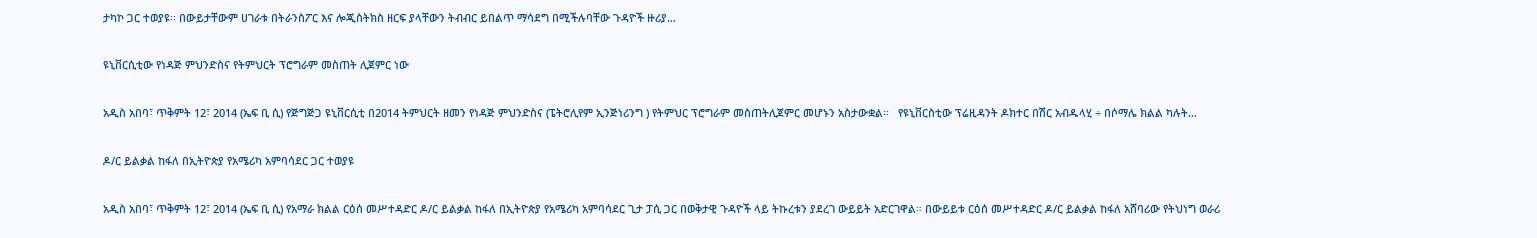ታካኮ ጋር ተወያዩ፡፡ በውይታቸውም ሀገራቱ በትራንስፖር እና ሎጂስትክስ ዘርፍ ያላቸውን ትብብር ይበልጥ ማሳደግ በሚችሉባቸው ጉዳዮች ዙሪያ…

ዩኒቨርሲቲው የነዳጅ ምህንድስና የትምህርት ፕሮግራም መስጠት ሊጀምር ነው

አዲስ አበባ፣ ጥቅምት 12፣ 2014 (ኤፍ ቢ ሲ) የጅግጅጋ ዩኒቨርሲቲ በ2014 ትምህርት ዘመን የነዳጅ ምህንድስና (ፔትሮሊየም ኢንጅነሪንግ ) የትምህር ፕሮግራም መስጠትሊጀምር መሆኑን አስታውቋል፡፡   የዩኒቨርስቲው ፕሬዚዳንት ዶክተር በሽር አብዱላሂ ÷ በሶማሌ ክልል ካሉት…

ዶ/ር ይልቃል ከፋለ በኢትዮጵያ የአሜሪካ አምባሳደር ጋር ተወያዩ

አዲስ አበባ፣ ጥቅምት 12፣ 2014 (ኤፍ ቢ ሲ) የአማራ ክልል ርዕሰ መሥተዳድር ዶ/ር ይልቃል ከፋለ በኢትዮጵያ የአሜሪካ አምባሳደር ጊታ ፓሲ ጋር በወቅታዊ ጉዳዮች ላይ ትኩረቱን ያደረገ ውይይት አድርገዋል። በውይይቱ ርዕሰ መሥተዳድር ዶ/ር ይልቃል ከፋለ አሸባሪው የትህነግ ወራሪ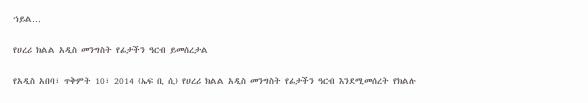ኀይል…

የሀረሪ ክልል አዲስ መንግስት የፊታችን ዓርብ ይመሰረታል

የአዲስ አበባ፣ ጥቅምት 10፣ 2014 (ኤፍ ቢ ሲ) የሀረሪ ክልል አዲስ መንግስት የፊታችን ዓርብ እንደሚመሰረት የክልሉ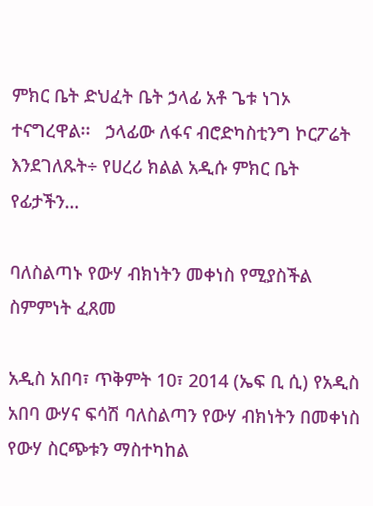ምክር ቤት ድህፈት ቤት ኃላፊ አቶ ጌቱ ነገኦ ተናግረዋል፡፡   ኃላፊው ለፋና ብሮድካስቲንግ ኮርፖሬት እንደገለጹት÷ የሀረሪ ክልል አዲሱ ምክር ቤት የፊታችን…

ባለስልጣኑ የውሃ ብክነትን መቀነስ የሚያስችል ስምምነት ፈጸመ

አዲስ አበባ፣ ጥቅምት 10፣ 2014 (ኤፍ ቢ ሲ) የአዲስ አበባ ውሃና ፍሳሽ ባለስልጣን የውሃ ብክነትን በመቀነስ የውሃ ስርጭቱን ማስተካከል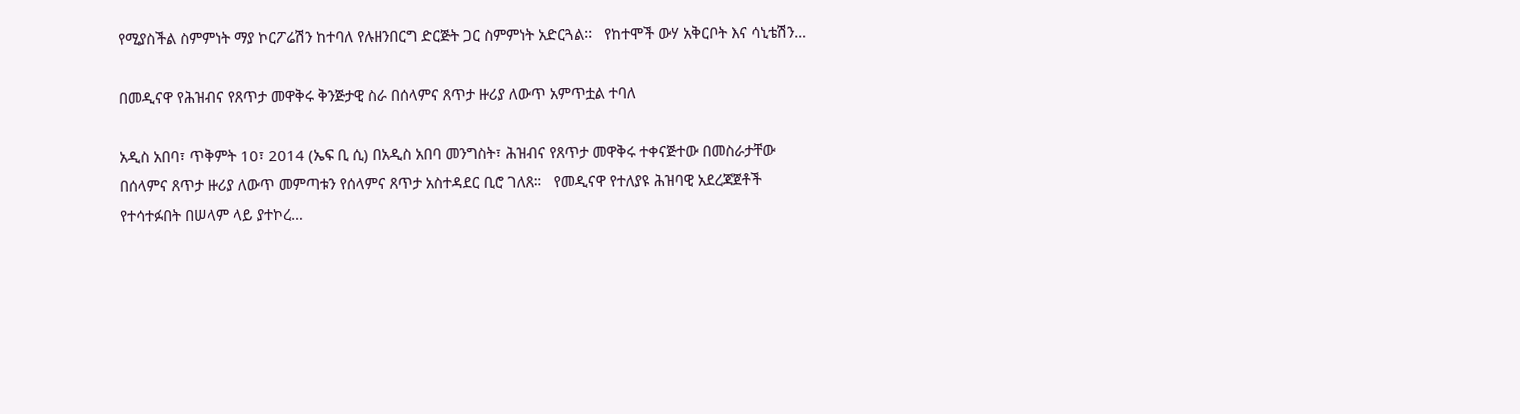የሚያስችል ስምምነት ማያ ኮርፖሬሽን ከተባለ የሉዘንበርግ ድርጅት ጋር ስምምነት አድርጓል፡፡   የከተሞች ውሃ አቅርቦት እና ሳኒቴሽን…

በመዲናዋ የሕዝብና የጸጥታ መዋቅሩ ቅንጅታዊ ስራ በሰላምና ጸጥታ ዙሪያ ለውጥ አምጥቷል ተባለ

አዲስ አበባ፣ ጥቅምት 10፣ 2014 (ኤፍ ቢ ሲ) በአዲስ አበባ መንግስት፣ ሕዝብና የጸጥታ መዋቅሩ ተቀናጅተው በመስራታቸው በሰላምና ጸጥታ ዙሪያ ለውጥ መምጣቱን የሰላምና ጸጥታ አስተዳደር ቢሮ ገለጸ።   የመዲናዋ የተለያዩ ሕዝባዊ አደረጃጀቶች የተሳተፉበት በሠላም ላይ ያተኮረ…